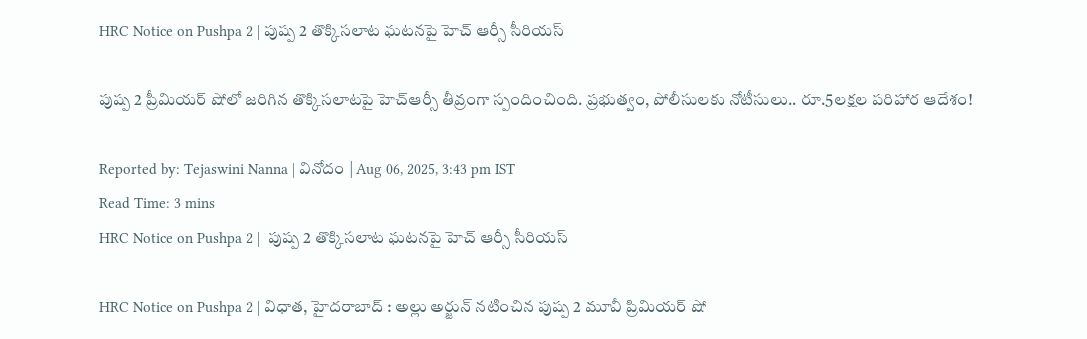HRC Notice on Pushpa 2 | పుష్ప 2 తొక్కిసలాట ఘటనపై హెచ్ ఆర్సీ సీరియస్

పుష్ప 2 ప్రీమియర్ షోలో జరిగిన తొక్కిసలాటపై హెచ్‌ఆర్సీ తీవ్రంగా స్పందించింది. ప్రభుత్వం, పోలీసులకు నోటీసులు.. రూ.5లక్షల పరిహార ఆదేశం!

Reported by: Tejaswini Nanna | వినోదం | Aug 06, 2025, 3:43 pm IST
Read Time: 3 mins
HRC Notice on Pushpa 2 |  పుష్ప 2 తొక్కిసలాట ఘటనపై హెచ్ ఆర్సీ సీరియస్

HRC Notice on Pushpa 2 | విధాత, హైదరాబాద్ : అల్లు అర్జున్ నటించిన పుష్ప 2 మూవీ ప్రిమియర్ షో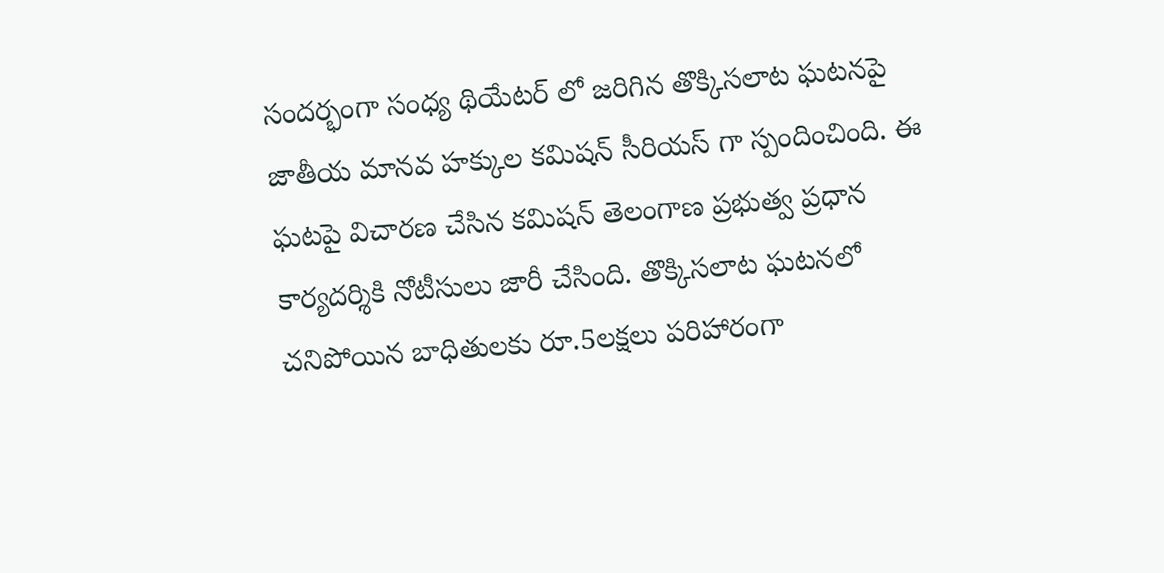సందర్భంగా సంధ్య థియేటర్ లో జరిగిన తొక్కిసలాట ఘటనపై జాతీయ మానవ హక్కుల కమిషన్ సీరియస్ గా స్పందించింది. ఈ ఘటపై విచారణ చేసిన కమిషన్ తెలంగాణ ప్రభుత్వ ప్రధాన కార్యదర్శికి నోటీసులు జారీ చేసింది. తొక్కిసలాట ఘటనలో చనిపోయిన బాధితులకు రూ.5లక్షలు పరిహారంగా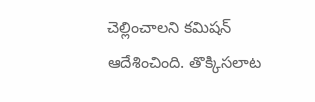చెల్లించాలని కమిషన్ ఆదేశించింది. తొక్కిసలాట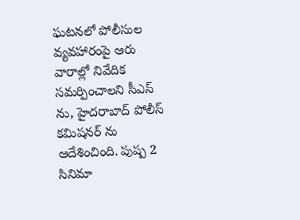ఘటనలో పోలీసుల వ్యవహారంపై ఆరు వారాల్లో నివేదిక సమర్పించాలని సీఎస్ ను, హైదరాబాద్ పోలీస్ కమిషనర్ ను ఆదేశించింది. పుష్ప 2 సినిమా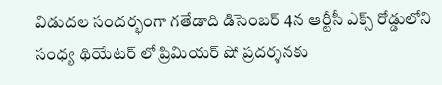విడుదల సందర్భంగా గతేడాది డిసెంబర్ 4న ఆర్టీసీ ఎక్స్ రోడ్డులోని సంధ్య థియేటర్ లో ప్రిమియర్ షో ప్రదర్శనకు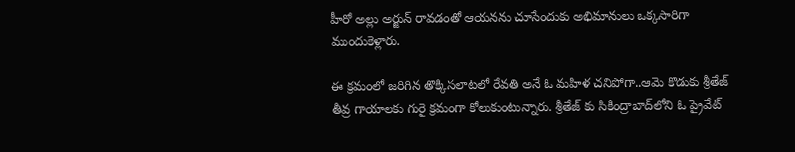హీరో అల్లు అర్జున్ రావడంతో ఆయనను చూసేందుకు అభిమానులు ఒక్కసారిగా ముందుకెళ్లారు.

ఈ క్రమంలో జరిగిన తొక్కిసలాటలో రేవతి అనే ఓ మహిళ చనిపోగా..ఆమె కొడుకు శ్రీతేజ్ తీవ్ర గాయాలకు గురై క్రమంగా కోలుకుంటున్నారు. శ్రీతేజ్ కు సికింద్రాబాద్‌లోని ఓ ప్రైవేట్‌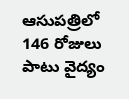ఆసుపత్రిలో 146 రోజులు పాటు వైద్యం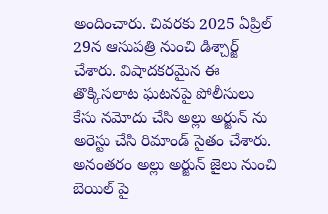అందించారు. చివరకు 2025 ఏప్రిల్ 29న ఆసుపత్రి నుంచి డిశ్చార్జ్ చేశారు. విషాదకరమైన ఈ తొక్కిసలాట ఘటనపై పోలీసులు కేసు నమోదు చేసి అల్లు అర్జున్ ను అరెస్టు చేసి రిమాండ్ సైతం చేశారు. అనంతరం అల్లు అర్జున్ జైలు నుంచి బెయిల్ పై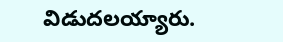విడుదలయ్యారు.